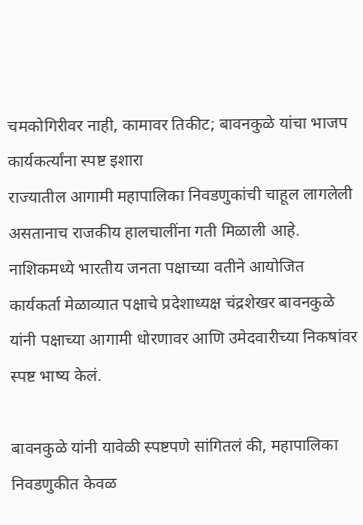चमकोगिरीवर नाही, कामावर तिकीट; बावनकुळे यांचा भाजप कार्यकर्त्यांना स्पष्ट इशारा
राज्यातील आगामी महापालिका निवडणुकांची चाहूल लागलेली असतानाच राजकीय हालचालींना गती मिळाली आहे. नाशिकमध्ये भारतीय जनता पक्षाच्या वतीने आयोजित कार्यकर्ता मेळाव्यात पक्षाचे प्रदेशाध्यक्ष चंद्रशेखर बावनकुळे यांनी पक्षाच्या आगामी धोरणावर आणि उमेदवारीच्या निकषांवर स्पष्ट भाष्य केलं.

बावनकुळे यांनी यावेळी स्पष्टपणे सांगितलं की, महापालिका निवडणुकीत केवळ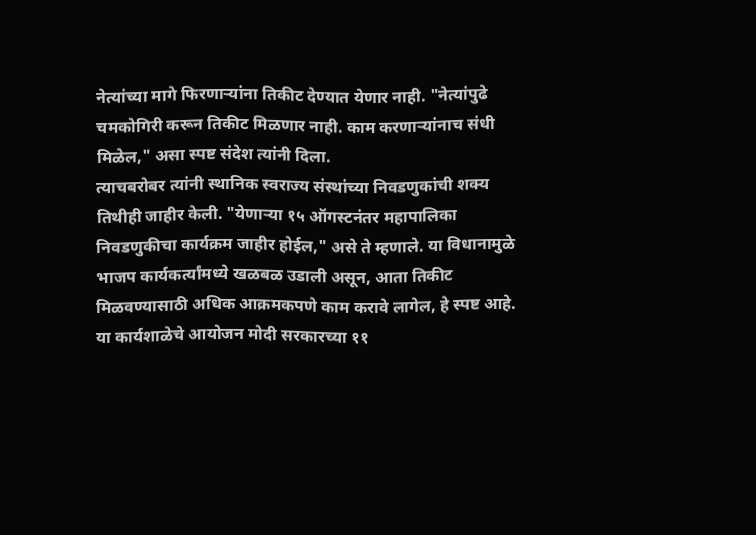नेत्यांच्या मागे फिरणाऱ्यांना तिकीट देण्यात येणार नाही. "नेत्यांपुढे चमकोगिरी करून तिकीट मिळणार नाही. काम करणाऱ्यांनाच संधी मिळेल," असा स्पष्ट संदेश त्यांनी दिला.
त्याचबरोबर त्यांनी स्थानिक स्वराज्य संस्थांच्या निवडणुकांची शक्य तिथीही जाहीर केली. "येणाऱ्या १५ ऑगस्टनंतर महापालिका निवडणुकीचा कार्यक्रम जाहीर होईल," असे ते म्हणाले. या विधानामुळे भाजप कार्यकर्त्यांमध्ये खळबळ उडाली असून, आता तिकीट मिळवण्यासाठी अधिक आक्रमकपणे काम करावे लागेल, हे स्पष्ट आहे.
या कार्यशाळेचे आयोजन मोदी सरकारच्या ११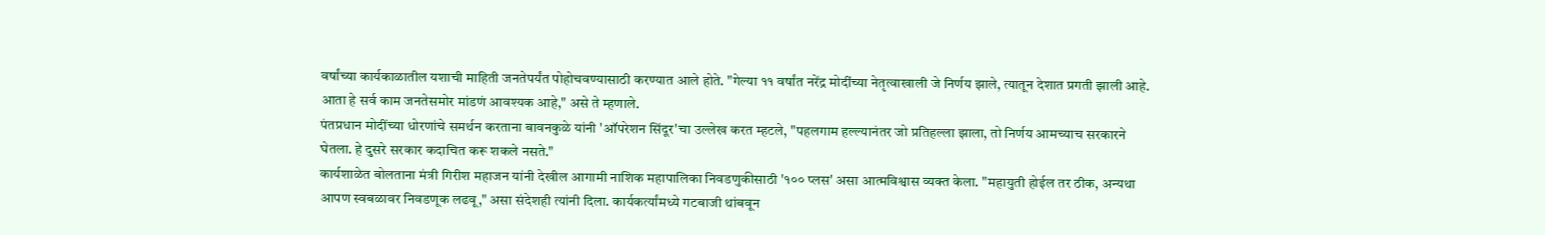वर्षांच्या कार्यकाळातील यशाची माहिती जनतेपर्यंत पोहोचवण्यासाठी करण्यात आले होते. "गेल्या ११ वर्षांत नरेंद्र मोदींच्या नेतृत्वाखाली जे निर्णय झाले, त्यातून देशात प्रगती झाली आहे. आता हे सर्व काम जनतेसमोर मांडणं आवश्यक आहे," असे ते म्हणाले.
पंतप्रधान मोदींच्या धोरणांचे समर्थन करताना बावनकुळे यांनी 'ऑपरेशन सिंदूर'चा उल्लेख करत म्हटले, "पहलगाम हल्ल्यानंतर जो प्रतिहल्ला झाला, तो निर्णय आमच्याच सरकारने घेतला. हे दुसरे सरकार कदाचित करू शकले नसते."
कार्यशाळेत बोलताना मंत्री गिरीश महाजन यांनी देखील आगामी नाशिक महापालिका निवडणुकीसाठी '१०० प्लस' असा आत्मविश्वास व्यक्त केला. "महायुती होईल तर ठीक, अन्यथा आपण स्वबळावर निवडणूक लढवू," असा संदेशही त्यांनी दिला. कार्यकर्त्यांमध्ये गटबाजी थांबवून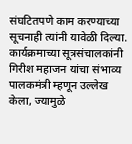संघटितपणे काम करण्याच्या सूचनाही त्यांनी यावेळी दिल्या.
कार्यक्रमाच्या सूत्रसंचालकांनी गिरीश महाजन यांचा संभाव्य पालकमंत्री म्हणून उल्लेख केला, ज्यामुळे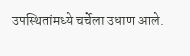उपस्थितांमध्ये चर्चेला उधाण आले.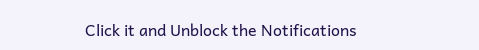Click it and Unblock the Notifications